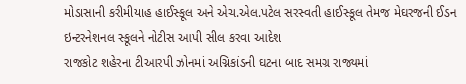મોડાસાની કરીમીયાહ હાઈસ્કૂલ અને એચ.એલ.પટેલ સરસ્વતી હાઈસ્કૂલ તેમજ મેઘરજની ઈડન ઇન્ટરનેશનલ સ્કૂલને નોટીસ આપી સીલ કરવા આદેશ
રાજકોટ શહેરના ટીઆરપી ઝોનમાં અગ્નિકાંડની ઘટના બાદ સમગ્ર રાજ્યમાં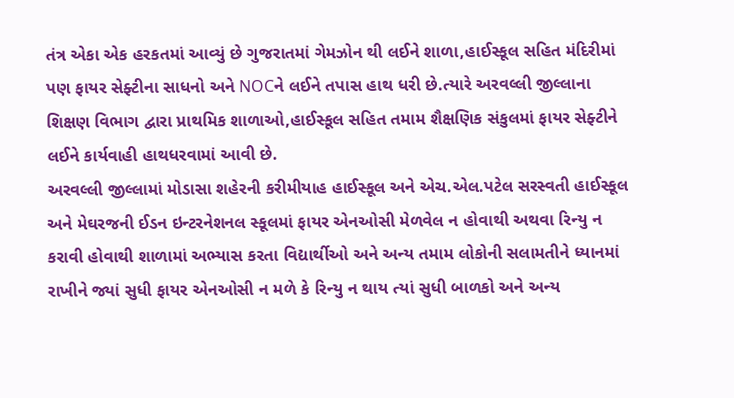તંત્ર એકા એક હરકતમાં આવ્યું છે ગુજરાતમાં ગેમઝોન થી લઈને શાળા,હાઈસ્કૂલ સહિત મંદિરીમાં પણ ફાયર સેફ્ટીના સાધનો અને NOCને લઈને તપાસ હાથ ધરી છે.ત્યારે અરવલ્લી જીલ્લાના શિક્ષણ વિભાગ દ્વારા પ્રાથમિક શાળાઓ,હાઈસ્કૂલ સહિત તમામ શૈક્ષણિક સંકુલમાં ફાયર સેફ્ટીને લઈને કાર્યવાહી હાથધરવામાં આવી છે.
અરવલ્લી જીલ્લામાં મોડાસા શહેરની કરીમીયાહ હાઈસ્કૂલ અને એચ.એલ.પટેલ સરસ્વતી હાઈસ્કૂલ અને મેઘરજની ઈડન ઇન્ટરનેશનલ સ્કૂલમાં ફાયર એનઓસી મેળવેલ ન હોવાથી અથવા રિન્યુ ન કરાવી હોવાથી શાળામાં અભ્યાસ કરતા વિદ્યાર્થીઓ અને અન્ય તમામ લોકોની સલામતીને ધ્યાનમાં રાખીને જ્યાં સુધી ફાયર એનઓસી ન મળે કે રિન્યુ ન થાય ત્યાં સુધી બાળકો અને અન્ય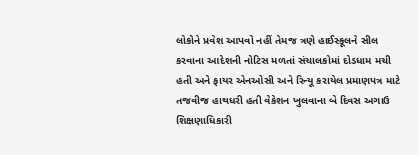લોકોને પ્રવેશ આપવો નહીં તેમજ ત્રણે હાઈસ્કૂલને સીલ કરવાના આદેશની નોટિસ મળતાં સંચાલકોમાં દોડધામ મચી હતી અને ફાયર એનઓસી અને રિન્યૂ કરાયેલ પ્રમાણપત્ર માટે તજવીજ હાથધરી હતી વેકેશન ખુલવાના બે દિવસ અગાઉ શિક્ષણાધિકારી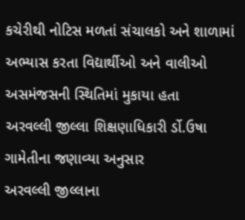કચેરીથી નોટિસ મળતાં સંચાલકો અને શાળામાં અભ્યાસ કરતા વિદ્યાર્થીઓ અને વાલીઓ અસમંજસની સ્થિતિમાં મુકાયા હતા
અરવલ્લી જીલ્લા શિક્ષણાધિકારી ર્ડો.ઉષા ગામેતીના જણાવ્યા અનુસાર
અરવલ્લી જીલ્લાના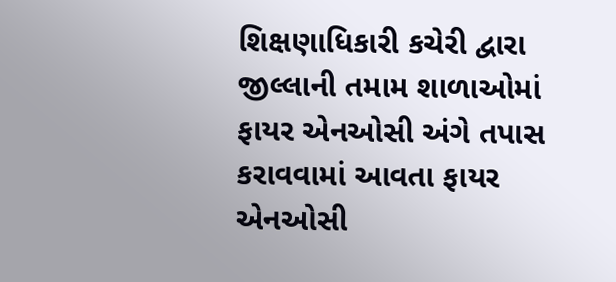શિક્ષણાધિકારી કચેરી દ્વારા જીલ્લાની તમામ શાળાઓમાં ફાયર એનઓસી અંગે તપાસ કરાવવામાં આવતા ફાયર એનઓસી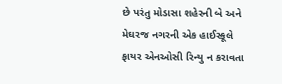છે પરંતુ મોડાસા શહેરની બે અને મેઘરજ નગરની એક હાઈસ્કૂલે ફાયર એનઓસી રિન્યુ ન કરાવતા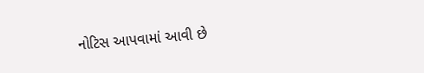નોટિસ આપવામાં આવી છે